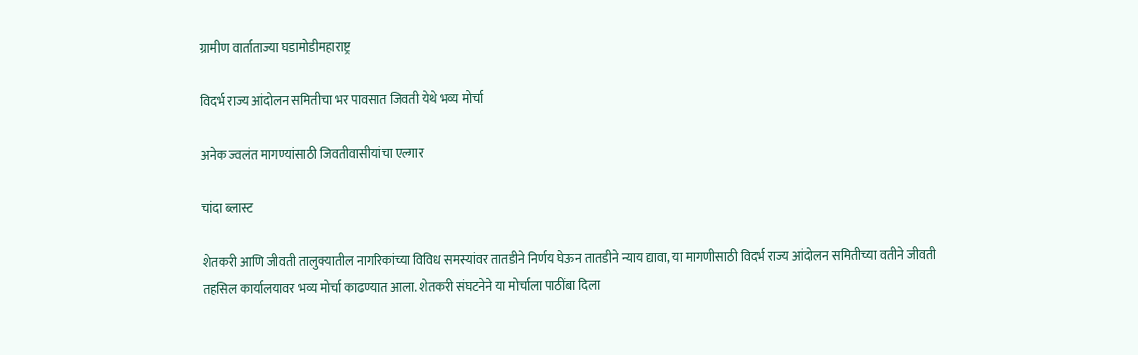ग्रामीण वार्ताताज्या घडामोडीमहाराष्ट्र

विदर्भ राज्य आंदोलन समितीचा भर पावसात जिवती येथे भव्य मोर्चा

अनेक ज्वलंत मागण्यांसाठी जिवतीवासीयांचा एल्गार

चांदा ब्लास्ट

शेतकरी आणि जीवती तालुक्यातील नागरिकांच्या विविध समस्यांवर तातडीने निर्णय घेऊन तातडीने न्याय द्यावा, या मागणीसाठी विदर्भ राज्य आंदोलन समितीच्या वतीने जीवती तहसिल कार्यालयावर भव्य मोर्चा काढण्यात आला. शेतकरी संघटनेने या मोर्चाला पाठींबा दिला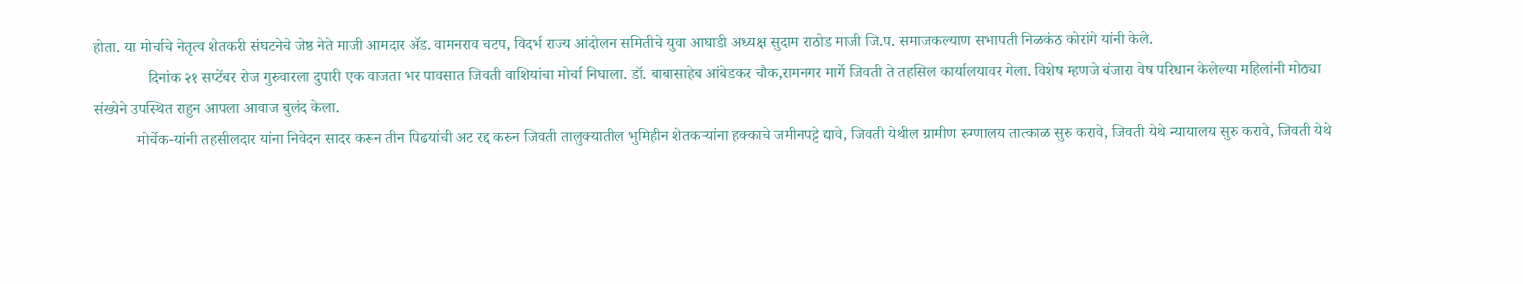होता. या मोर्चाचे नेतृत्व शेतकरी संघटनेचे जेष्ठ नेते माजी आमदार ॲड. वामनराव चटप, विदर्भ राज्य आंदोलन समितीचे युवा आघाडी अध्यक्ष सुदाम राठोड माजी जि.प. समाजकल्याण सभापती निळकंठ कोरांगे यांनी केले.
              दिनांक २१ सप्टेंबर रोज गुरुवारला दुपारी एक वाजता भर पावसात जिवती वाशियांचा मोर्चा निघाला. डॉ. बाबासाहेब आंबेडकर चौक,रामनगर मार्गे जिवती ते तहसिल कार्यालयावर गेला. विशेष म्हणजे बंजारा वेष परिधान केलेल्या महिलांनी मोठ्या संख्येने उपस्थित राहुन आपला आवाज बुलंद केला.
           मोर्चेक-यांनी तहसीलदार यांना निवेदन सादर करून तीन पिढयांची अट रद्द करुन जिवती तालुक्यातील भुमिहीन शेतकऱ्यांना हक्काचे जमीनपट्टे द्यावे, जिवती येथील ग्रामीण रुग्णालय तात्काळ सुरु करावे, जिवती येथे न्यायालय सुरु करावे, जिवती येथे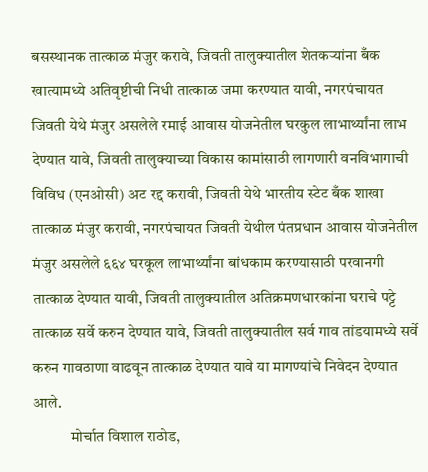बसस्थानक तात्काळ मंजुर करावे, जिवती तालुक्यातील शेतकऱ्यांना बँक खात्यामध्ये अतिवृष्टीची निधी तात्काळ जमा करण्यात यावी, नगरपंचायत जिवती येथे मंजुर असलेले रमाई आवास योजनेतील घरकुल लाभार्थ्यांना लाभ देण्यात यावे, जिवती तालुक्याच्या विकास कामांसाठी लागणारी वनविभागाची विविध (एनओसी) अट रद्द करावी, जिवती येथे भारतीय स्टेट बँक शाखा तात्काळ मंजुर करावी, नगरपंचायत जिवती येथील पंतप्रधान आवास योजनेतील मंजुर असलेले ६६४ घरकूल लाभार्थ्यांना बांधकाम करण्यासाठी परवानगी तात्काळ देण्यात यावी, जिवती तालुक्यातील अतिक्रमणधारकांना घराचे पट्टे तात्काळ सर्वे करुन देण्यात यावे, जिवती तालुक्यातील सर्व गाव तांडयामध्ये सर्वे करुन गावठाणा वाढवून तात्काळ देण्यात यावे या मागण्यांचे निवेदन देण्यात आले.
            मोर्चात विशाल राठोड,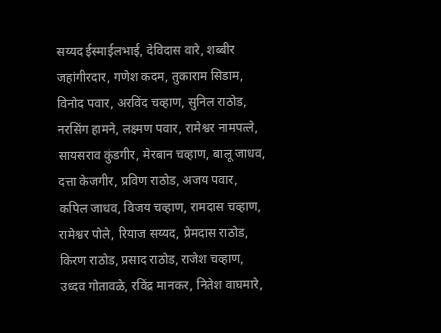सय्यद ईस्माईलभाई, देविदास वारे, शब्बीर जहांगीरदार, गणेश कदम, तुकाराम सिडाम, विनोद पवार, अरविंद चव्हाण, सुनिल राठोड, नरसिंग हामने, लक्ष्मण पवार, रामेश्वर नामपत्ले, सायसराव कुंडगीर, मेरबान चव्हाण, बालू जाधव, दत्ता केजगीर, प्रविण राठोड, अजय पवार, कपिल जाधव, विजय चव्हाण, रामदास चव्हाण, रामेश्वर पोले, रियाज सय्यद, प्रेमदास राठोड, किरण राठोड, प्रसाद राठोड, राजेश चव्हाण, उध्दव गोतावळे, रविंद्र मानकर, नितेश वाघमारे,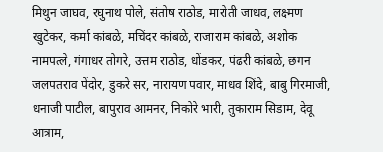मिथुन जाघव, रघुनाथ पोले, संतोष राठोड, मारोती जाधव, लक्ष्मण खुटेकर, कर्मा कांबळे, मचिंदर कांबळे, राजाराम कांबळे, अशोक नामपत्ले, गंगाधर तोगरे, उत्तम राठोड, धोंडकर, पंढरी कांबळे, छगन जलपतराव पेंदोर, डुकरे सर, नारायण पवार, माधव शिंदे, बाबु गिरमाजी, धनाजी पाटील, बापुराव आमनर, निकोरे भारी, तुकाराम सिडाम, देवू आत्राम,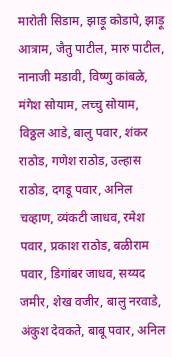मारोती सिडाम, झाड़ू कोडापे, झाड़ू आत्राम, जैतु पाटील, मारु पाटील, नानाजी मडावी, विष्णु कांबळे, मंगेश सोयाम, लच्चु सोयाम, विठ्ठल आडे, बालु पवार, शंकर राठोड, गणेश राठोड, उल्हास राठोड, दगडू पवार, अनिल चव्हाण, व्यंकटी जाधव, रमेश पवार, प्रकाश राठोड, बळीराम पवार, डिगांबर जाधव, सय्यद जमीर, शेख वजीर, बालु नरवाडे, अंकुश देवकते, बाबू पवार, अनिल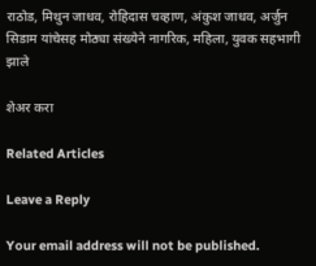राठोड, मिथुन जाधव, रोहिदास चव्हाण, अंकुश जाधव, अर्जुन सिडाम यांचेसह मोठ्या संख्येने नागरिक, महिला, युवक सहभागी झाले

शेअर करा

Related Articles

Leave a Reply

Your email address will not be published.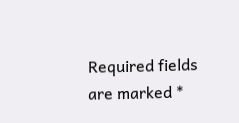Required fields are marked *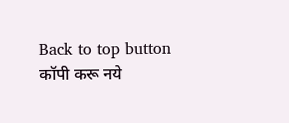Back to top button
कॉपी करू नये